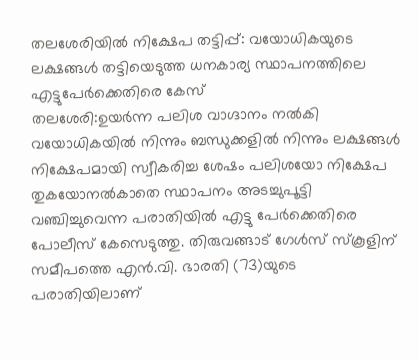തലശേരിയിൽ നിക്ഷേപ തട്ടിപ്പ്: വയോധികയുടെ ലക്ഷങ്ങൾ തട്ടിയെടുത്ത ധനകാര്യ സ്ഥാപനത്തിലെ എട്ടുപേർക്കെതിരെ കേസ്
തലശേരി:ഉയർന്ന പലിശ വാഗ്ദാനം നൽകി വയോധികയിൽ നിന്നും ബന്ധുക്കളിൽ നിന്നും ലക്ഷങ്ങൾ നിക്ഷേപമായി സ്വീകരിച്ച ശേഷം പലിശയോ നിക്ഷേപ തുകയോനൽകാതെ സ്ഥാപനം അടച്ചുപൂട്ടി വഞ്ചിച്ചുവെന്ന പരാതിയിൽ എട്ടു പേർക്കെതിരെ പോലീസ് കേസെടുത്തു. തിരുവങ്ങാട് ഗേൾസ് സ്കൂളിന് സമീപത്തെ എൻ.വി. ഭാരതി (73)യുടെ പരാതിയിലാണ്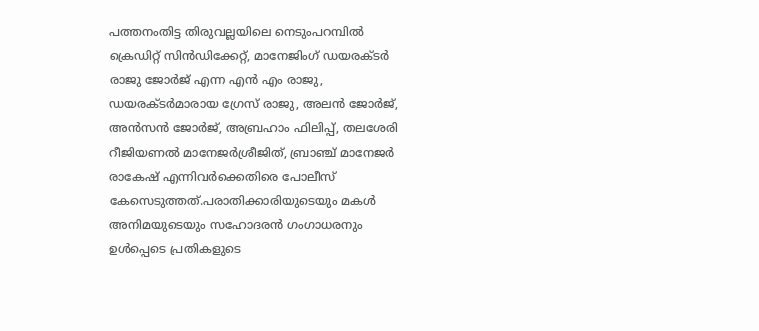പത്തനംതിട്ട തിരുവല്ലയിലെ നെടുംപറമ്പിൽ ക്രെഡിറ്റ് സിൻഡിക്കേറ്റ്, മാനേജിംഗ് ഡയരക്ടർ രാജു ജോർജ് എന്ന എൻ എം രാജു,
ഡയരക്ടർമാരായ ഗ്രേസ് രാജു, അലൻ ജോർജ്, അൻസൻ ജോർജ്, അബ്രഹാം ഫിലിപ്പ്, തലശേരി റീജിയണൽ മാനേജർശ്രീജിത്, ബ്രാഞ്ച് മാനേജർ രാകേഷ് എന്നിവർക്കെതിരെ പോലീസ് കേസെടുത്തത്.പരാതിക്കാരിയുടെയും മകൾ അനിമയുടെയും സഹോദരൻ ഗംഗാധരനും ഉൾപ്പെടെ പ്രതികളുടെ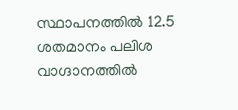സ്ഥാപനത്തിൽ 12.5 ശതമാനം പലിശ വാഗ്ദാനത്തിൽ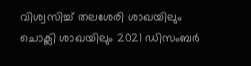വിശ്വസിച്ച് തലശേരി ശാഖയിലും ചൊക്ലി ശാഖയിലും 2021 ഡിസംബർ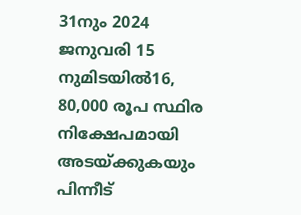31നും 2024 ജനുവരി 15 നുമിടയിൽ16, 80,000 രൂപ സ്ഥിര നിക്ഷേപമായി അടയ്ക്കുകയും പിന്നീട്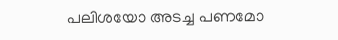പലിശയോ അടച്ച പണമോ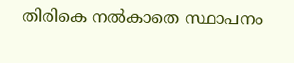തിരികെ നൽകാതെ സ്ഥാപനം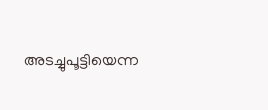അടച്ചുപൂട്ടിയെന്ന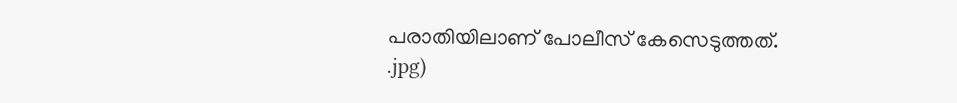പരാതിയിലാണ് പോലീസ് കേസെടുത്തത്.
.jpg)